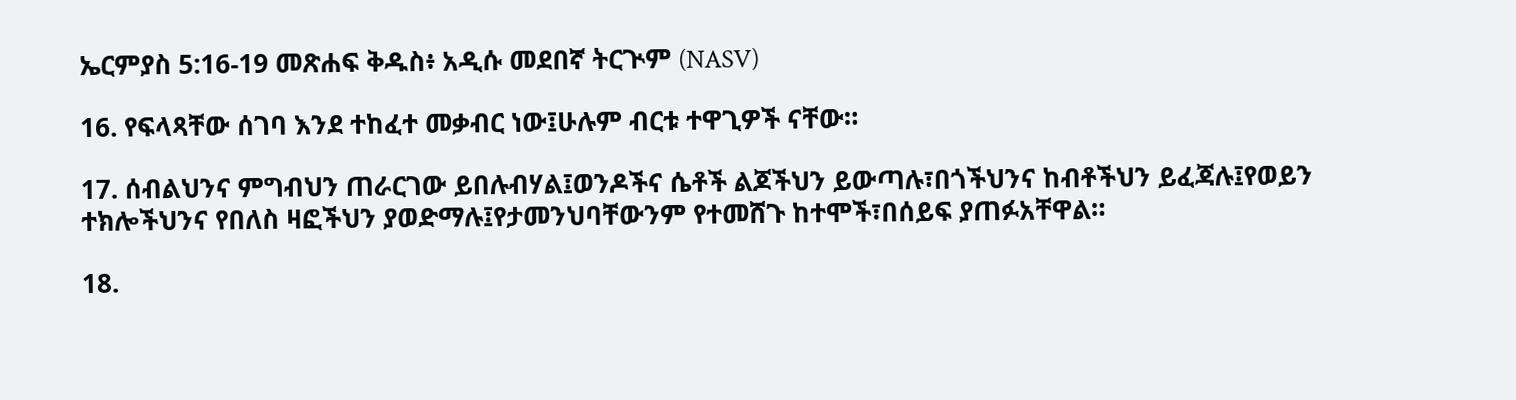ኤርምያስ 5:16-19 መጽሐፍ ቅዱስ፥ አዲሱ መደበኛ ትርጒም (NASV)

16. የፍላጻቸው ሰገባ እንደ ተከፈተ መቃብር ነው፤ሁሉም ብርቱ ተዋጊዎች ናቸው።

17. ሰብልህንና ምግብህን ጠራርገው ይበሉብሃል፤ወንዶችና ሴቶች ልጆችህን ይውጣሉ፣በጎችህንና ከብቶችህን ይፈጃሉ፤የወይን ተክሎችህንና የበለስ ዛፎችህን ያወድማሉ፤የታመንህባቸውንም የተመሸጉ ከተሞች፣በሰይፍ ያጠፉአቸዋል።

18.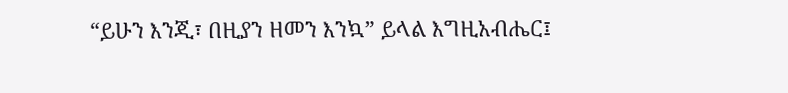“ይሁን እንጂ፣ በዚያን ዘመን እንኳ” ይላል እግዚአብሔር፤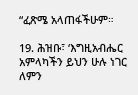“ፈጽሜ አላጠፋችሁም።

19. ሕዝቡ፣ ‘እግዚአብሔር አምላካችን ይህን ሁሉ ነገር ለምን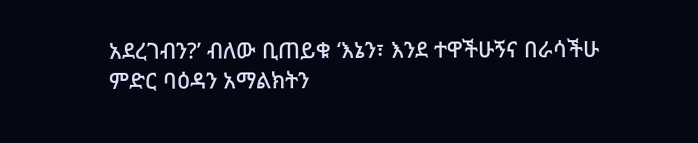አደረገብን?’ ብለው ቢጠይቁ ‘እኔን፣ እንደ ተዋችሁኝና በራሳችሁ ምድር ባዕዳን አማልክትን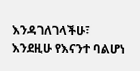እንዳገለገላችሁ፣ እንደዚሁ የእናንተ ባልሆነ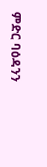ምድር ባዕዳንን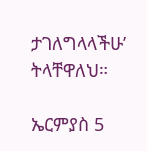ታገለግላላችሁ’ ትላቸዋለህ።

ኤርምያስ 5